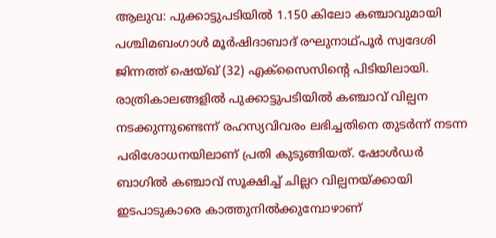ആലുവ: പുക്കാട്ടുപടിയിൽ 1.150 കിലോ കഞ്ചാവുമായി പശ്ചിമബംഗാൾ മൂർഷിദാബാദ് രഘുനാഥ്പൂർ സ്വദേശി ജിന്നത്ത് ഷെയ്ഖ് (32) എക്സൈസിന്റെ പിടിയിലായി. രാത്രികാലങ്ങളിൽ പുക്കാട്ടുപടിയിൽ കഞ്ചാവ് വില്പന നടക്കുന്നുണ്ടെന്ന് രഹസ്യവിവരം ലഭിച്ചതിനെ തുടർന്ന് നടന്ന പരിശോധനയിലാണ് പ്രതി കുടുങ്ങിയത്. ഷോൾഡർ ബാഗിൽ കഞ്ചാവ് സൂക്ഷിച്ച് ചില്ലറ വില്പനയ്ക്കായി ഇടപാടുകാരെ കാത്തുനിൽക്കുമ്പോഴാണ്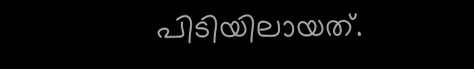പിടിയിലായത്.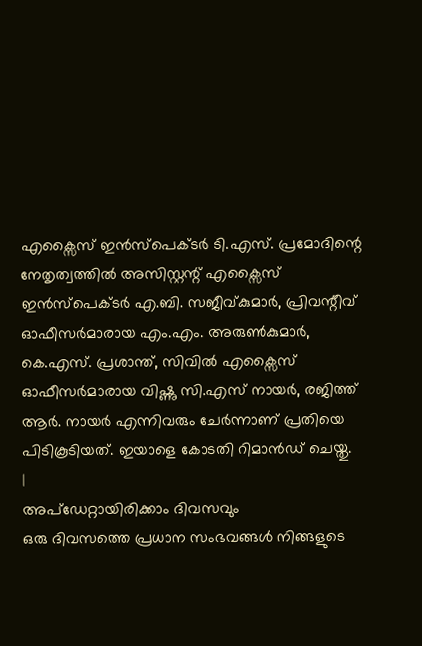എക്സൈസ് ഇൻസ്പെക്ടർ ടി.എസ്. പ്രമോദിന്റെ നേതൃത്വത്തിൽ അസിസ്റ്റന്റ് എക്സൈസ് ഇൻസ്പെക്ടർ എ.ബി. സജീവ്കുമാർ, പ്രിവന്റീവ് ഓഫീസർമാരായ എം.എം. അരുൺകുമാർ, കെ.എസ്. പ്രശാന്ത്, സിവിൽ എക്സൈസ് ഓഫീസർമാരായ വിഷ്ണു സി.എസ് നായർ, രജിത്ത് ആർ. നായർ എന്നിവരും ചേർന്നാണ് പ്രതിയെ പിടികൂടിയത്. ഇയാളെ കോടതി റിമാൻഡ് ചെയ്തു.
|
അപ്ഡേറ്റായിരിക്കാം ദിവസവും
ഒരു ദിവസത്തെ പ്രധാന സംഭവങ്ങൾ നിങ്ങളുടെ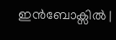ഇൻബോക്സിൽ |